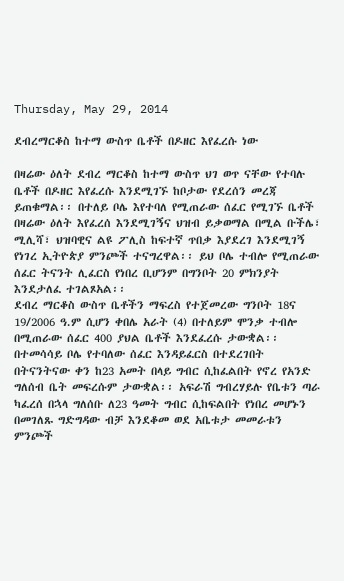Thursday, May 29, 2014

ደብረማርቆስ ከተማ ውስጥ ቤቶች በዶዘር እየፈረሱ ነው

በዛሬው ዕለት ደብረ ማርቆስ ከተማ ውስጥ ህገ ወጥ ናቸው የተባሉ ቤቶች በዶዘር እየፈረሱ እንደሚገኙ ከቦታው የደረሰን መረጃ ይጠቁማል፡፡ በተለይ ቦሌ እየተባለ የሚጠራው ሰፈር የሚገኙ ቤቶች በዛሬው ዕለት እየፈረሰ እንደሚገኝና ህዝብ ይቃወማል በሚል ቡችሌ፣ ሚሊሻ፣ ህዝባዊና ልዩ ፖሊስ ከፍተኛ ጥበቃ እያደረገ እንደሚገኝ የነገረ ኢትዮጵያ ምንጮች ተናግረዋል፡፡ ይህ ቦሌ ተብሎ የሚጠራው ሰፈር ትናንት ሊፈርስ የነበረ ቢሆንም በግንቦት 20 ምክንያት እንደታለፈ ተገልጾአል፡፡
ደብረ ማርቆስ ውስጥ ቤቶችን ማፍረስ የተጀመረው ግንቦት 18ና 19/2006 ዓ.ም ሲሆን ቀበሌ አራት (4) በተለይም ሞንቃ ተብሎ በሚጠራው ሰፈር 400 ያህል ቤቶች እንደፈረሱ ታውቋል፡፡ በተመሳሳይ ቦሌ የተባለው ሰፈር እንዳይፈርስ በተደረገበት በትናንትናው ቀን ከ23 አመት በላይ ግብር ሲከፈልበት የኖረ የአንድ ግለሰብ ቤት መፍረሱም ታውቋል፡፡ አፍራሽ ግብረሃይሉ የቤቱን ጣራ ካፈረሰ በኋላ ግለሰቡ ለ23 ዓመት ግብር ሲከፍልበት የነበረ መሆኑን በመገለጹ ግድግዳው ብቻ እንደቆመ ወደ አቤቱታ መመራቱን ምንጮች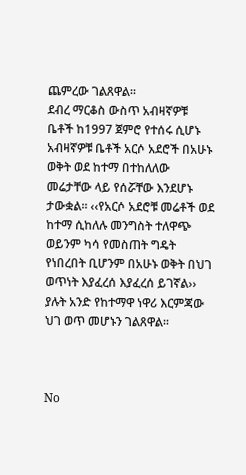ጨምረው ገልጸዋል፡፡
ደብረ ማርቆስ ውስጥ አብዛኛዎቹ ቤቶች ከ1997 ጀምሮ የተሰሩ ሲሆኑ አብዛኛዎቹ ቤቶች አርሶ አደሮች በአሁኑ ወቅት ወደ ከተማ በተከለለው መሬታቸው ላይ የሰሯቸው እንደሆኑ ታውቋል፡፡ ‹‹የአርሶ አደሮቹ መሬቶች ወደ ከተማ ሲከለሉ መንግስት ተለዋጭ ወይንም ካሳ የመስጠት ግዴት የነበረበት ቢሆንም በአሁኑ ወቅት በህገ ወጥነት እያፈረሰ እያፈረሰ ይገኛል›› ያሉት አንድ የከተማዋ ነዋሪ እርምጃው ህገ ወጥ መሆኑን ገልጸዋል፡፡



No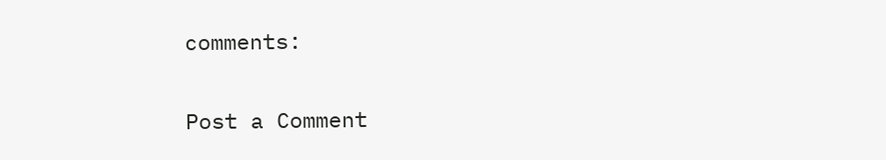comments:

Post a Comment